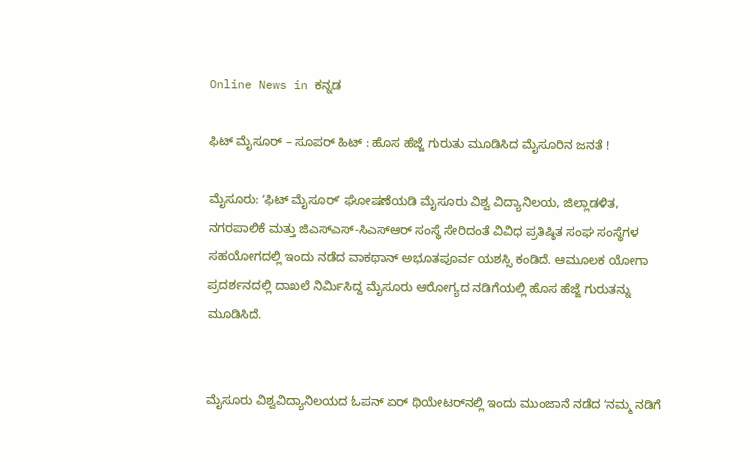Online News in ಕನ್ನಡ

ಫಿಟ್‌ ಮೈಸೂರ್‌ – ಸೂಪರ್‌ ಹಿಟ್‌ : ಹೊಸ ಹೆಜ್ಜೆ ಗುರುತು ಮೂಡಿಸಿದ ಮೈಸೂರಿನ ಜನತೆ !

ಮೈಸೂರು: ʻಫಿಟ್‌ ಮೈಸೂರ್‌ʼ ಘೋಷಣೆಯಡಿ ಮೈಸೂರು ವಿಶ್ವ ವಿದ್ಯಾನಿಲಯ, ಜಿಲ್ಲಾಡಳಿತ, ನಗರಪಾಲಿಕೆ ಮತ್ತು ಜಿಎಸ್‌ಎಸ್‌-ಸಿಎಸ್‌ಆರ್‌ ಸಂಸ್ಥೆ ಸೇರಿದಂತೆ ವಿವಿಧ ಪ್ರತಿಷ್ಠಿತ ಸಂಘ ಸಂಸ್ಥೆಗಳ ಸಹಯೋಗದಲ್ಲಿ ಇಂದು ನಡೆದ ವಾಕಥಾನ್‌ ಅಭೂತಪೂರ್ವ ಯಶಸ್ಸಿ ಕಂಡಿದೆ. ಆಮೂಲಕ ಯೋಗಾ ಪ್ರದರ್ಶನದಲ್ಲಿ ದಾಖಲೆ ನಿರ್ಮಿಸಿದ್ದ ಮೈಸೂರು ಆರೋಗ್ಯದ ನಡಿಗೆಯಲ್ಲಿ ಹೊಸ ಹೆಜ್ಜೆ ಗುರುತನ್ನು ಮೂಡಿಸಿದೆ.


ಮೈಸೂರು ವಿಶ್ವವಿದ್ಯಾನಿಲಯದ ಓಪನ್‌ ಏರ್‌ ಥಿಯೇಟರ್‌ನಲ್ಲಿ ಇಂದು ಮುಂಜಾನೆ ನಡೆದ ʻನಮ್ಮ ನಡಿಗೆ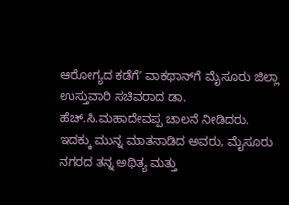ಆರೋಗ್ಯದ ಕಡೆಗೆʼ ವಾಕಥಾನ್‌ಗೆ ಮೈಸೂರು ಜಿಲ್ಲಾ ಉಸ್ತುವಾರಿ ಸಚಿವರಾದ ಡಾ. ಹೆಚ್.ಸಿ.ಮಹಾದೇವಪ್ಪ ಚಾಲನೆ ನೀಡಿದರು. ಇದಕ್ಕು ಮುನ್ನ ಮಾತನಾಡಿದ ಅವರು, ಮೈಸೂರು ನಗರದ ತನ್ನ ಅಥಿತ್ಯ ಮತ್ತು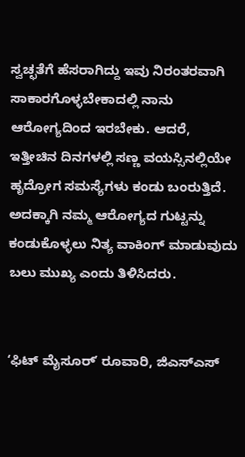ಸ್ವಚ್ಛತೆಗೆ ಹೆಸರಾಗಿದ್ದು ಇವು ನಿರಂತರವಾಗಿ ಸಾಕಾರಗೊಳ್ಳಬೇಕಾದಲ್ಲಿ ನಾನು ಆರೋಗ್ಯದಿಂದ ಇರಬೇಕು. ಆದರೆ, ಇತ್ತೀಚಿನ ದಿನಗಳಲ್ಲಿ ಸಣ್ಣ ವಯಸ್ಸಿನಲ್ಲಿಯೇ ಹೃದ್ರೋಗ ಸಮಸ್ಯೆಗಳು ಕಂಡು ಬಂರುತ್ತಿದೆ. ಅದಕ್ಕಾಗಿ ನಮ್ಮ ಆರೋಗ್ಯದ ಗುಟ್ಟನ್ನು ಕಂಡುಕೊಳ್ಳಲು ನಿತ್ಯ ವಾಕಿಂಗ್‌ ಮಾಡುವುದು ಬಲು ಮುಖ್ಯ ಎಂದು ತಿಳಿಸಿದರು.


ʻಫಿಟ್‌ ಮೈಸೂರ್‌ʼ ರೂವಾರಿ, ಜಿಎಸ್‌ಎಸ್‌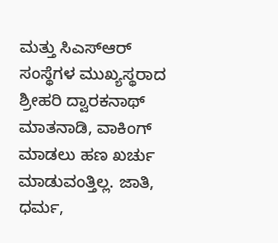ಮತ್ತು ಸಿಎಸ್‌ಆರ್‌ ಸಂಸ್ಥೆಗಳ ಮುಖ್ಯಸ್ಥರಾದ ಶ್ರೀಹರಿ ದ್ವಾರಕನಾಥ್‌ ಮಾತನಾಡಿ, ವಾಕಿಂಗ್‌ ಮಾಡಲು ಹಣ ಖರ್ಚು ಮಾಡುವಂತ್ತಿಲ್ಲ. ಜಾತಿ, ಧರ್ಮ,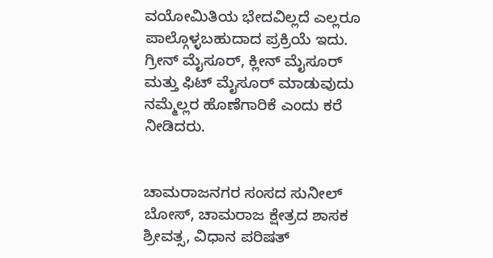ವಯೋಮಿತಿಯ ಭೇದವಿಲ್ಲದೆ ಎಲ್ಲರೂ ಪಾಲ್ಗೊಳ್ಳಬಹುದಾದ ಪ್ರಕ್ರಿಯೆ ಇದು. ಗ್ರೀನ್‌ ಮೈಸೂರ್‌, ಕ್ಲೀನ್‌ ಮೈಸೂರ್‌ ಮತ್ತು ಫಿಟ್‌ ಮೈಸೂರ್‌ ಮಾಡುವುದು ನಮ್ಮೆಲ್ಲರ ಹೊಣೆಗಾರಿಕೆ ಎಂದು ಕರೆ ನೀಡಿದರು.


ಚಾಮರಾಜನಗರ ಸಂಸದ ಸುನೀಲ್‌ ಬೋಸ್‌, ಚಾಮರಾಜ ಕ್ಷೇತ್ರದ ಶಾಸಕ ಶ್ರೀವತ್ಸ, ವಿಧಾನ ಪರಿಷತ್‌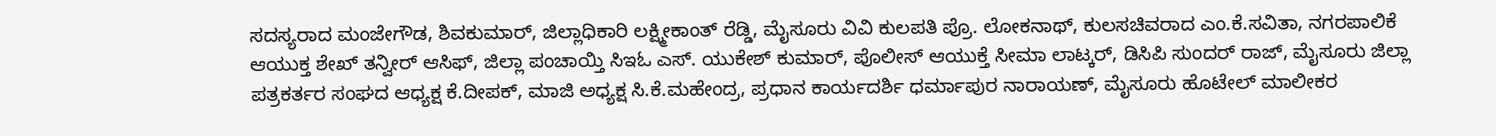ಸದಸ್ಯರಾದ ಮಂಜೇಗೌಡ, ಶಿವಕುಮಾರ್‌, ಜಿಲ್ಲಾಧಿಕಾರಿ ಲಕ್ಷ್ಮೀಕಾಂತ್‌ ರೆಡ್ಡಿ, ಮೈಸೂರು ವಿವಿ ಕುಲಪತಿ ಪ್ರೊ. ಲೋಕನಾಥ್‌, ಕುಲಸಚಿವರಾದ ಎಂ.ಕೆ.ಸವಿತಾ, ನಗರಪಾಲಿಕೆ ಆಯುಕ್ತ ಶೇಖ್‌ ತನ್ವೀರ್‌ ಆಸಿಫ್‌, ಜಿಲ್ಲಾ ಪಂಚಾಯ್ತಿ ಸಿಇಓ ಎಸ್. ಯುಕೇಶ್‌ ಕುಮಾರ್‌, ಪೊಲೀಸ್‌ ಆಯುಕ್ತೆ ಸೀಮಾ ಲಾಟ್ಕರ್‌, ಡಿಸಿಪಿ ಸುಂದರ್‌ ರಾಜ್‌, ಮೈಸೂರು ಜಿಲ್ಲಾ ಪತ್ರಕರ್ತರ ಸಂಘದ ಆಧ್ಯಕ್ಷ ಕೆ.ದೀಪಕ್‌, ಮಾಜಿ ಅಧ್ಯಕ್ಷ ಸಿ.ಕೆ.ಮಹೇಂದ್ರ, ಪ್ರಧಾನ ಕಾರ್ಯದರ್ಶಿ ಧರ್ಮಾಪುರ ನಾರಾಯಣ್‌, ಮೈಸೂರು ಹೊಟೇಲ್‌ ಮಾಲೀಕರ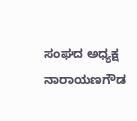ಸಂಘದ ಅಧ್ಯಕ್ಷ ನಾರಾಯಣಗೌಡ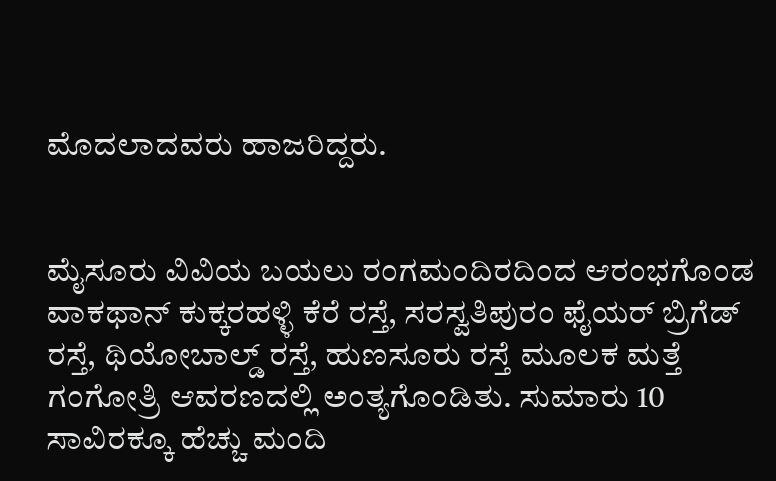ಮೊದಲಾದವರು ಹಾಜರಿದ್ದರು.


ಮೈಸೂರು ವಿವಿಯ ಬಯಲು ರಂಗಮಂದಿರದಿಂದ ಆರಂಭಗೊಂಡ ವಾಕಥಾನ್‌ ಕುಕ್ಕರಹಳ್ಳಿ ಕೆರೆ ರಸ್ತೆ, ಸರಸ್ವತಿಪುರಂ ಫೈಯರ್‌ ಬ್ರಿಗೆಡ್‌ ರಸ್ತೆ, ಥಿಯೋಬಾಲ್ಡ್‌ ರಸ್ತೆ, ಹುಣಸೂರು ರಸ್ತೆ ಮೂಲಕ ಮತ್ತೆ ಗಂಗೋತ್ರಿ ಆವರಣದಲ್ಲಿ ಅಂತ್ಯಗೊಂಡಿತು. ಸುಮಾರು 10 ಸಾವಿರಕ್ಕೂ ಹೆಚ್ಚು ಮಂದಿ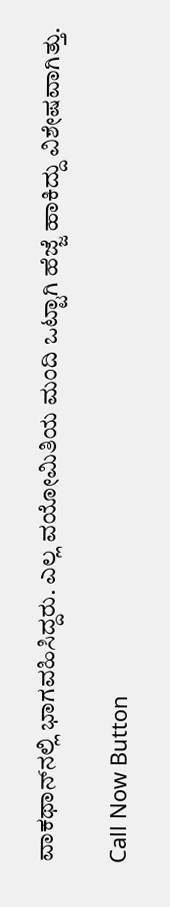ವಾಕಥಾನ್‌ನಲ್ಲಿ ಭಾಗವಹಿಸಿದ್ದರು. ಎಲ್ಲ ವಯೋಮಿತಿಯ ಮಂದಿ ಒಟ್ಟಾಗಿ ಹೆಜ್ಜೆ ಹಾಕಿದ್ದು ವಿಶೇಷವಾಗಿತ್ತು.

Call Now Button